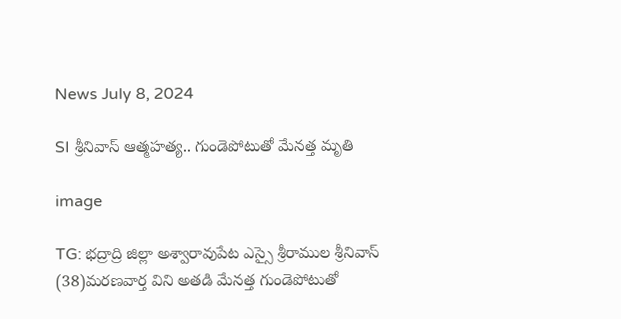News July 8, 2024

SI శ్రీనివాస్ ఆత్మహత్య.. గుండెపోటుతో మేనత్త మృతి

image

TG: భద్రాద్రి జిల్లా అశ్వారావుపేట ఎస్సై శ్రీరాముల శ్రీనివాస్ (38)మరణవార్త విని అతడి మేనత్త గుండెపోటుతో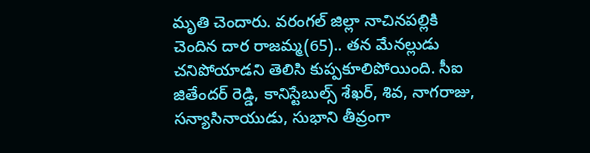మృతి చెందారు. వరంగల్ జిల్లా నాచినపల్లికి చెందిన దార రాజమ్మ(65).. తన మేనల్లుడు చనిపోయాడని తెలిసి కుప్పకూలిపోయింది. సీఐ జితేందర్ రెడ్డి, కానిస్టేబుల్స్ శేఖర్, శివ, నాగరాజు, సన్యాసినాయుడు, సుభాని తీవ్రంగా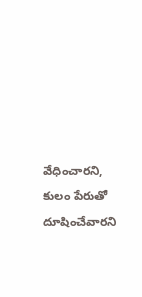వేధించారని, కులం పేరుతో దూషించేవారని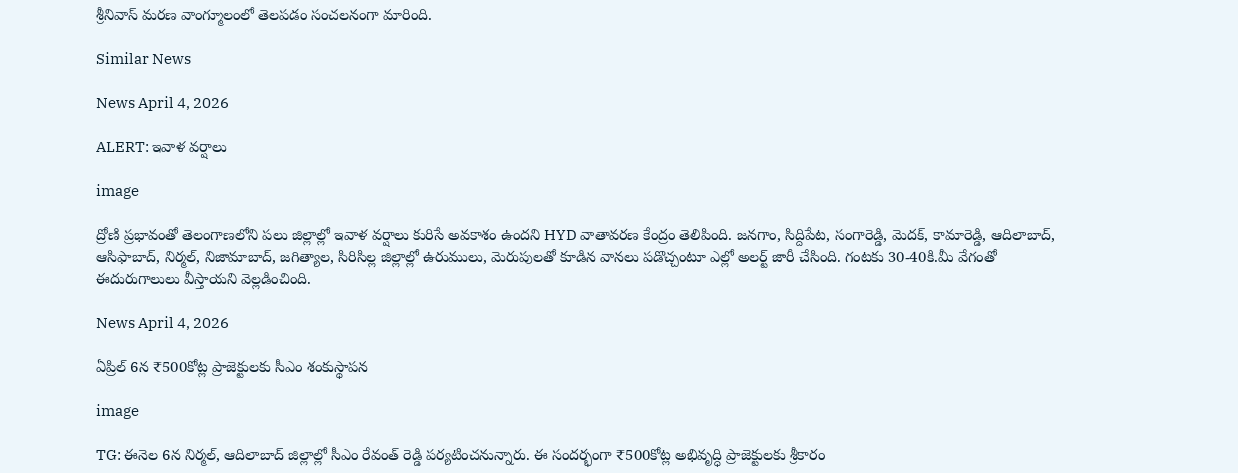శ్రీనివాస్ మరణ వాంగ్మూలంలో తెలపడం సంచలనంగా మారింది.

Similar News

News April 4, 2026

ALERT: ఇవాళ వర్షాలు

image

ద్రోణి ప్రభావంతో తెలంగాణలోని పలు జిల్లాల్లో ఇవాళ వర్షాలు కురిసే అవకాశం ఉందని HYD వాతావరణ కేంద్రం తెలిపింది. జనగాం, సిద్దిపేట, సంగారెడ్డి, మెదక్, కామారెడ్డి, ఆదిలాబాద్, ఆసిఫాబాద్, నిర్మల్, నిజామాబాద్, జగిత్యాల, సిరిసిల్ల జిల్లాల్లో ఉరుములు, మెరుపులతో కూడిన వానలు పడొచ్చంటూ ఎల్లో అలర్ట్ జారీ చేసింది. గంటకు 30-40కి.మీ వేగంతో ఈదురుగాలులు వీస్తాయని వెల్లడించింది.

News April 4, 2026

ఏప్రిల్ 6న ₹500కోట్ల ప్రాజెక్టులకు సీఎం శంకుస్థాపన

image

TG: ఈనెల 6న నిర్మల్, ఆదిలాబాద్ జిల్లాల్లో సీఎం రేవంత్ రెడ్డి పర్యటించనున్నారు. ఈ సందర్భంగా ₹500కోట్ల అభివృద్ధి ప్రాజెక్టులకు శ్రీకారం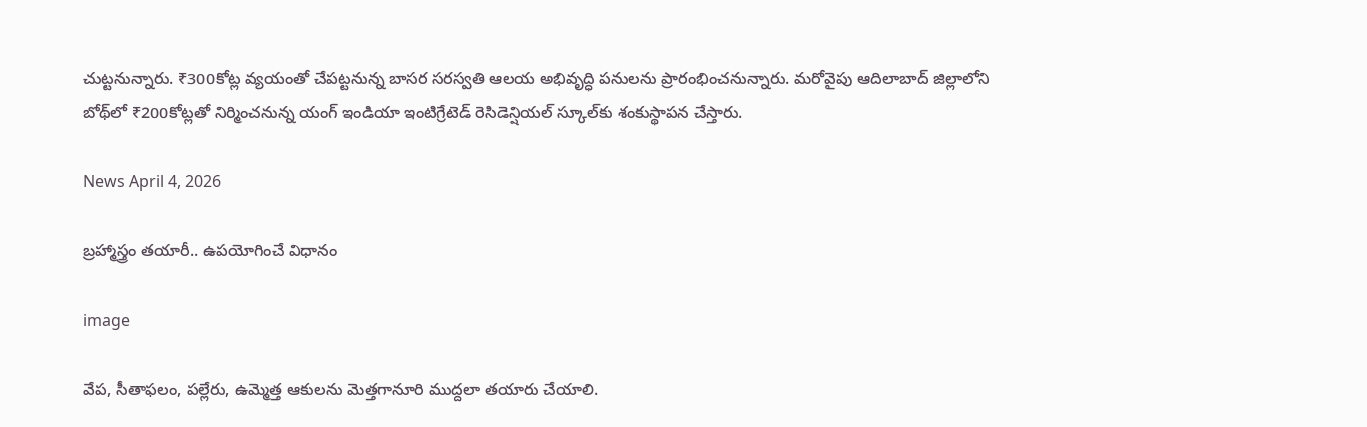చుట్టనున్నారు. ₹300కోట్ల వ్యయంతో చేపట్టనున్న బాసర సరస్వతి ఆలయ అభివృద్ధి పనులను ప్రారంభించనున్నారు. మరోవైపు ఆదిలాబాద్ జిల్లాలోని బోథ్‌లో ₹200కోట్లతో నిర్మించనున్న యంగ్ ఇండియా ఇంటిగ్రేటెడ్ రెసిడెన్షియల్ స్కూల్‌కు శంకుస్థాపన చేస్తారు.

News April 4, 2026

బ్రహ్మాస్త్రం తయారీ.. ఉపయోగించే విధానం

image

వేప, సీతాఫలం, పల్లేరు, ఉమ్మెత్త ఆకులను మెత్తగానూరి ముద్దలా తయారు చేయాలి.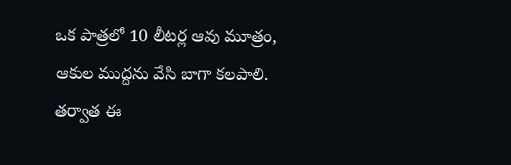ఒక పాత్రలో 10 లీటర్ల ఆవు మూత్రం, ఆకుల ముద్దను వేసి బాగా కలపాలి. తర్వాత ఈ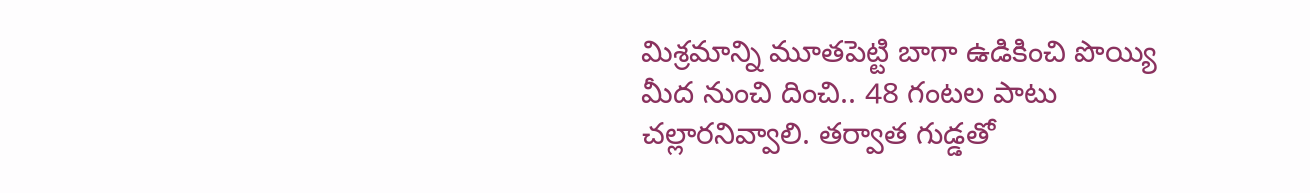మిశ్రమాన్ని మూతపెట్టి బాగా ఉడికించి పొయ్యి మీద నుంచి దించి.. 48 గంటల పాటు చల్లారనివ్వాలి. తర్వాత గుడ్డతో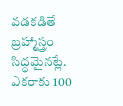వడకడితే బ్రహ్మాస్త్రం సిద్ధమైనట్లే. ఎకరాకు 100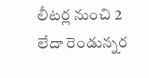లీటర్ల నుంచి 2 లేదా రెండున్నర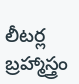లీటర్ల బ్రహ్మాస్త్రం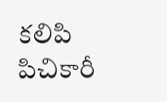కలిపి పిచికారీ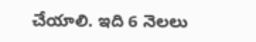చేయాలి. ఇది 6 నెలలు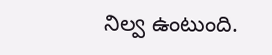నిల్వ ఉంటుంది.